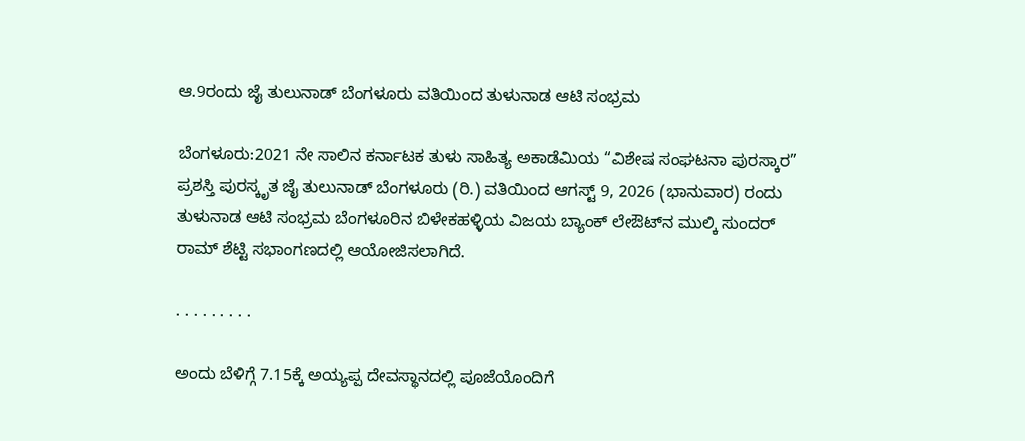ಆ.9ರಂದು ಜೈ ತುಲುನಾಡ್ ಬೆಂಗಳೂರು ವತಿಯಿಂದ ತುಳುನಾಡ ಆಟಿ ಸಂಭ್ರಮ

ಬೆಂಗಳೂರು:2021 ನೇ ಸಾಲಿನ ಕರ್ನಾಟಕ ತುಳು ಸಾಹಿತ್ಯ ಅಕಾಡೆಮಿಯ “ವಿಶೇಷ ಸಂಘಟನಾ ಪುರಸ್ಕಾರ” ಪ್ರಶಸ್ತಿ ಪುರಸ್ಕೃತ ಜೈ ತುಲುನಾಡ್ ಬೆಂಗಳೂರು (ರಿ.) ವತಿಯಿಂದ ಆಗಸ್ಟ್ 9, 2026 (ಭಾನುವಾರ) ರಂದು ತುಳುನಾಡ ಆಟಿ ಸಂಭ್ರಮ ಬೆಂಗಳೂರಿನ ಬಿಳೇಕಹಳ್ಳಿಯ ವಿಜಯ ಬ್ಯಾಂಕ್ ಲೇಔಟ್‌ನ ಮುಲ್ಕಿ ಸುಂದರ್ ರಾಮ್ ಶೆಟ್ಟಿ ಸಭಾಂಗಣದಲ್ಲಿ ಆಯೋಜಿಸಲಾಗಿದೆ.

. . . . . . . . .

ಅಂದು ಬೆಳಿಗ್ಗೆ 7.15ಕ್ಕೆ ಅಯ್ಯಪ್ಪ ದೇವಸ್ಥಾನದಲ್ಲಿ ಪೂಜೆಯೊಂದಿಗೆ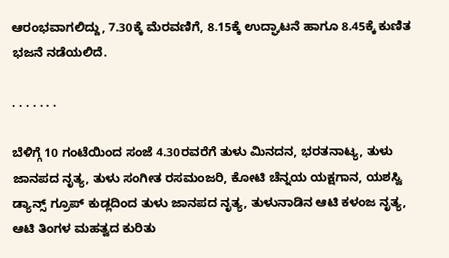ಆರಂಭವಾಗಲಿದ್ದು, 7.30ಕ್ಕೆ ಮೆರವಣಿಗೆ, 8.15ಕ್ಕೆ ಉದ್ಘಾಟನೆ ಹಾಗೂ 8.45ಕ್ಕೆ ಕುಣಿತ ಭಜನೆ ನಡೆಯಲಿದೆ.

. . . . . . .

ಬೆಳಿಗ್ಗೆ 10 ಗಂಟೆಯಿಂದ ಸಂಜೆ 4.30ರವರೆಗೆ ತುಳು ಮಿನದನ, ಭರತನಾಟ್ಯ, ತುಳು ಜಾನಪದ ನೃತ್ಯ, ತುಳು ಸಂಗೀತ ರಸಮಂಜರಿ, ಕೋಟಿ ಚೆನ್ನಯ ಯಕ್ಷಗಾನ, ಯಶಸ್ವಿ ಡ್ಯಾನ್ಸ್ ಗ್ರೂಪ್ ಕುಡ್ಲದಿಂದ ತುಳು ಜಾನಪದ ನೃತ್ಯ, ತುಳುನಾಡಿನ ಆಟಿ ಕಳಂಜ ನೃತ್ಯ, ಆಟಿ ತಿಂಗಳ ಮಹತ್ವದ ಕುರಿತು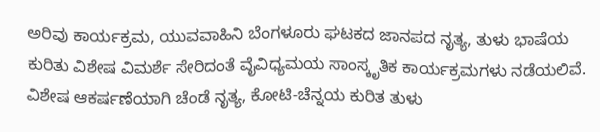ಅರಿವು ಕಾರ್ಯಕ್ರಮ, ಯುವವಾಹಿನಿ ಬೆಂಗಳೂರು ಘಟಕದ ಜಾನಪದ ನೃತ್ಯ, ತುಳು ಭಾಷೆಯ ಕುರಿತು ವಿಶೇಷ ವಿಮರ್ಶೆ ಸೇರಿದಂತೆ ವೈವಿಧ್ಯಮಯ ಸಾಂಸ್ಕೃತಿಕ ಕಾರ್ಯಕ್ರಮಗಳು ನಡೆಯಲಿವೆ.
ವಿಶೇಷ ಆಕರ್ಷಣೆಯಾಗಿ ಚೆಂಡೆ ನೃತ್ಯ, ಕೋಟಿ-ಚೆನ್ನಯ ಕುರಿತ ತುಳು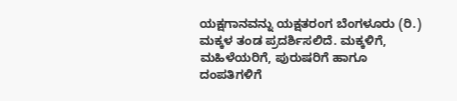ಯಕ್ಷಗಾನವನ್ನು ಯಕ್ಷತರಂಗ ಬೆಂಗಳೂರು (ರಿ.) ಮಕ್ಕಳ ತಂಡ ಪ್ರದರ್ಶಿಸಲಿದೆ. ಮಕ್ಕಳಿಗೆ, ಮಹಿಳೆಯರಿಗೆ, ಪುರುಷರಿಗೆ ಹಾಗೂ ದಂಪತಿಗಳಿಗೆ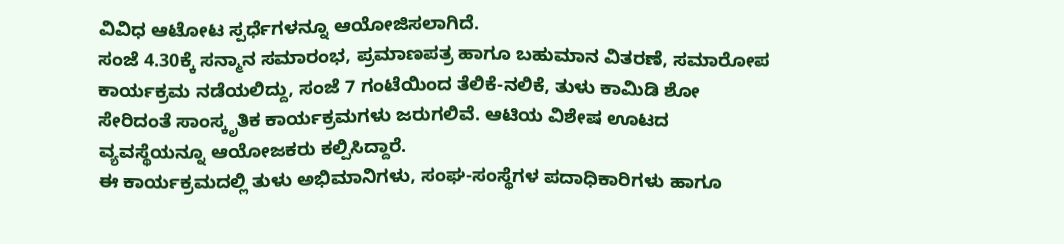ವಿವಿಧ ಆಟೋಟ ಸ್ಪರ್ಧೆಗಳನ್ನೂ ಆಯೋಜಿಸಲಾಗಿದೆ.
ಸಂಜೆ 4.30ಕ್ಕೆ ಸನ್ಮಾನ ಸಮಾರಂಭ, ಪ್ರಮಾಣಪತ್ರ ಹಾಗೂ ಬಹುಮಾನ ವಿತರಣೆ, ಸಮಾರೋಪ ಕಾರ್ಯಕ್ರಮ ನಡೆಯಲಿದ್ದು, ಸಂಜೆ 7 ಗಂಟೆಯಿಂದ ತೆಲಿಕೆ-ನಲಿಕೆ, ತುಳು ಕಾಮಿಡಿ ಶೋ ಸೇರಿದಂತೆ ಸಾಂಸ್ಕೃತಿಕ ಕಾರ್ಯಕ್ರಮಗಳು ಜರುಗಲಿವೆ. ಆಟಿಯ ವಿಶೇಷ ಊಟದ ವ್ಯವಸ್ಥೆಯನ್ನೂ ಆಯೋಜಕರು ಕಲ್ಪಿಸಿದ್ದಾರೆ.
ಈ ಕಾರ್ಯಕ್ರಮದಲ್ಲಿ ತುಳು ಅಭಿಮಾನಿಗಳು, ಸಂಘ-ಸಂಸ್ಥೆಗಳ ಪದಾಧಿಕಾರಿಗಳು ಹಾಗೂ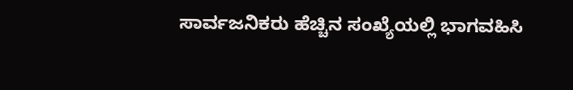ಸಾರ್ವಜನಿಕರು ಹೆಚ್ಚಿನ ಸಂಖ್ಯೆಯಲ್ಲಿ ಭಾಗವಹಿಸಿ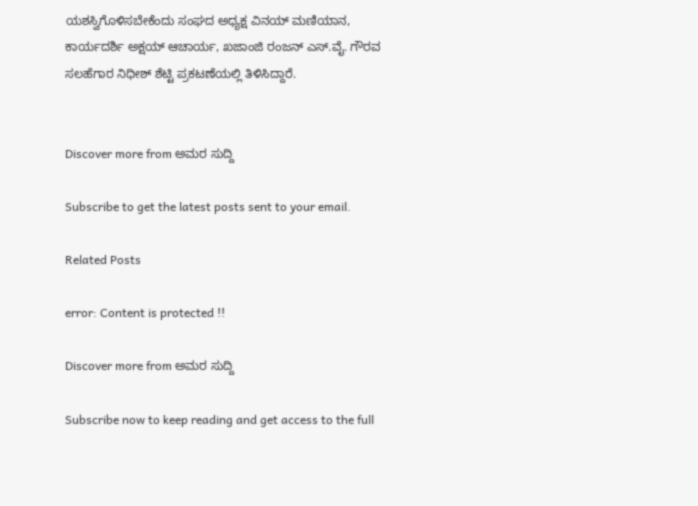ಯಶಸ್ವಿಗೊಳಿಸಬೇಕೆಂದು ಸಂಘದ ಅಧ್ಯಕ್ಷ ವಿನಯ್ ಮಣಿಯಾನ, ಕಾರ್ಯದರ್ಶಿ ಅಕ್ಷಯ್ ಆಚಾರ್ಯ, ಖಜಾಂಜಿ ರಂಜನ್ ಎಸ್.ವೈ. ಗೌರವ ಸಲಹೆಗಾರ ನಿಧೀಶ್ ಶೆಟ್ಟಿ ಪ್ರಕಟಣೆಯಲ್ಲಿ ತಿಳಿಸಿದ್ದಾರೆ.


Discover more from ಅಮರ ಸುದ್ದಿ

Subscribe to get the latest posts sent to your email.

Related Posts

error: Content is protected !!

Discover more from ಅಮರ ಸುದ್ದಿ

Subscribe now to keep reading and get access to the full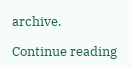archive.

Continue reading